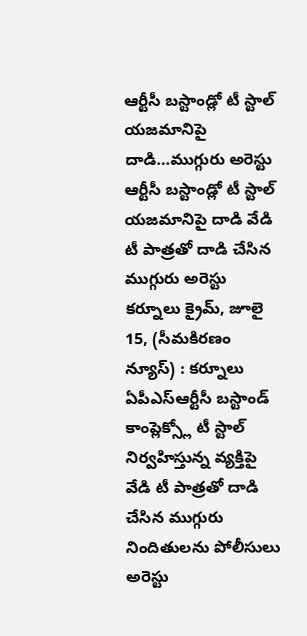ఆర్టీసీ బస్టాండ్లో టీ స్టాల్ యజమానిపై దాడి…ముగ్గురు అరెస్టు
ఆర్టీసీ బస్టాండ్లో టీ స్టాల్ యజమానిపై దాడి వేడి టీ పాత్రతో దాడి చేసిన ముగ్గురు అరెస్టు కర్నూలు క్రైమ్, జూలై 15, (సీమకిరణం న్యూస్) : కర్నూలు ఏపీఎస్ఆర్టీసీ బస్టాండ్ కాంప్లెక్స్లో టీ స్టాల్ నిర్వహిస్తున్న వ్యక్తిపై వేడి టీ పాత్రతో దాడి చేసిన ముగ్గురు నిందితులను పోలీసులు అరెస్టు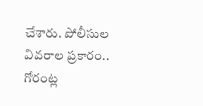చేశారు. పోలీసుల వివరాల ప్రకారం.. గోరంట్ల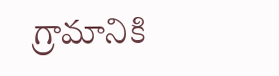గ్రామానికి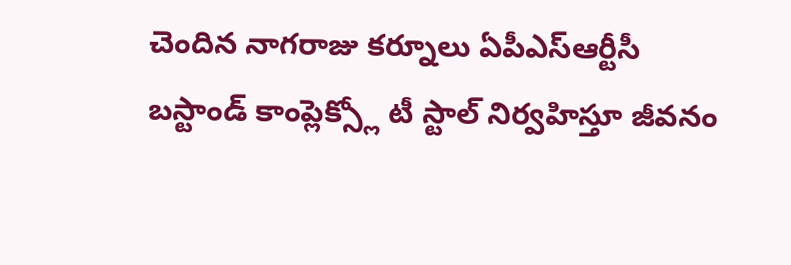చెందిన నాగరాజు కర్నూలు ఏపీఎస్ఆర్టీసీ బస్టాండ్ కాంప్లెక్స్లో టీ స్టాల్ నిర్వహిస్తూ జీవనం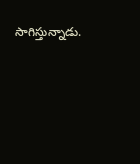సాగిస్తున్నాడు.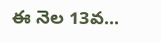ఈ నెల 13వ...